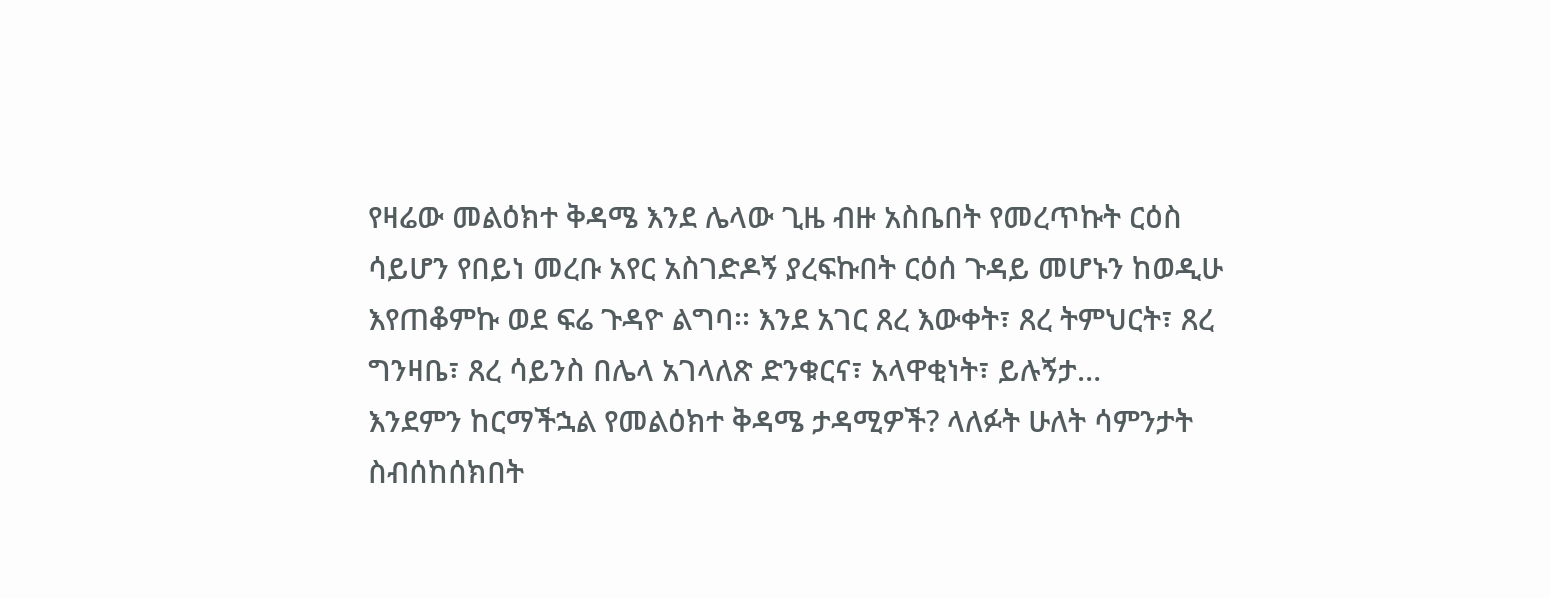የዛሬው መልዕክተ ቅዳሜ እንደ ሌላው ጊዜ ብዙ አስቤበት የመረጥኩት ርዕስ ሳይሆን የበይነ መረቡ አየር አስገድዶኝ ያረፍኩበት ርዕሰ ጉዳይ መሆኑን ከወዲሁ እየጠቆምኩ ወደ ፍሬ ጉዳዮ ልግባ፡፡ እንደ አገር ጸረ እውቀት፣ ጸረ ትምህርት፣ ጸረ ግንዛቤ፣ ጸረ ሳይንስ በሌላ አገላለጽ ድንቁርና፣ አላዋቂነት፣ ይሉኝታ…
እንደምን ከርማችኋል የመልዕክተ ቅዳሜ ታዳሚዎች? ላለፉት ሁለት ሳምንታት ስብሰከሰክበት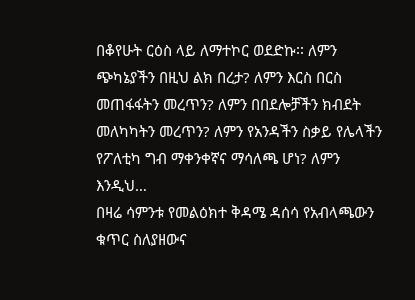በቆየሁት ርዕስ ላይ ለማተኮር ወደድኩ፡፡ ለምን ጭካኔያችን በዚህ ልክ በረታ? ለምን እርስ በርስ መጠፋፋትን መረጥን? ለምን በበደሎቻችን ክብደት መለካካትን መረጥን? ለምን የአንዳችን ስቃይ የሌላችን የፖለቲካ ግብ ማቀንቀኛና ማሳለጫ ሆነ? ለምን እንዲህ…
በዛሬ ሳምንቱ የመልዕክተ ቅዳሜ ዳሰሳ የአብላጫውን ቁጥር ስለያዘውና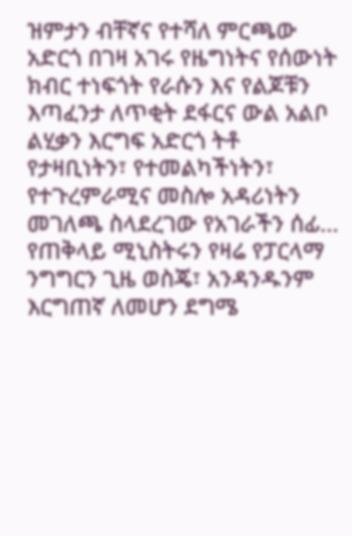ዝምታን ብቸኛና የተሻለ ምርጫው አድርጎ በገዛ አገሩ የዜግነትና የሰውነት ክብር ተነፍጎት የራሱን እና የልጆቹን እጣፈንታ ለጥቂት ደፋርና ውል አልቦ ልሂቃን እርግፍ አድርጎ ትቶ የታዛቢነትን፣ የተመልካችነትን፣ የተጉረምራሚና መስሎ አዳሪነትን መገለጫ ስላደረገው የአገራችን ሰፊ…
የጠቅላይ ሚኒስትሩን የዛሬ የፓርላማ ንግግርን ጊዜ ወስጄ፣ አንዳንዱንም እርግጠኛ ለመሆን ደግሜ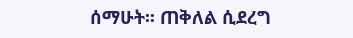ሰማሁት፡፡ ጠቅለል ሲደረግ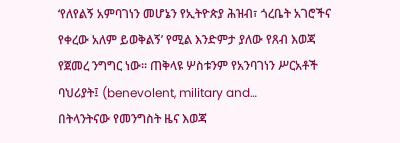‘የለየልኝ አምባገነን መሆኔን የኢትዮጵያ ሕዝብ፣ ጎረቤት አገሮችና የቀረው አለም ይወቅልኝ’ የሚል እንድምታ ያለው የጸብ እወጃ የጀመረ ንግግር ነው፡፡ ጠቅላዩ ሦስቱንም የአንባገነን ሥርአቶች ባህሪያት፤ (benevolent, military and…
በትላንትናው የመንግስት ዜና እወጃ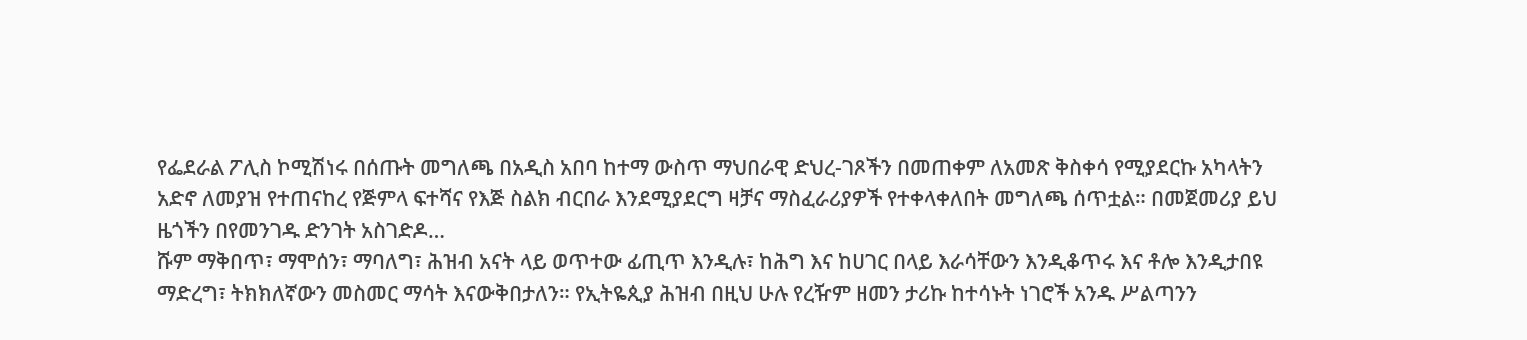የፌደራል ፖሊስ ኮሚሽነሩ በሰጡት መግለጫ በአዲስ አበባ ከተማ ውስጥ ማህበራዊ ድህረ-ገጾችን በመጠቀም ለአመጽ ቅስቀሳ የሚያደርኩ አካላትን አድኖ ለመያዝ የተጠናከረ የጅምላ ፍተሻና የእጅ ስልክ ብርበራ እንደሚያደርግ ዛቻና ማስፈራሪያዎች የተቀላቀለበት መግለጫ ሰጥቷል። በመጀመሪያ ይህ ዜጎችን በየመንገዱ ድንገት አስገድዶ…
ሹም ማቅበጥ፣ ማሞሰን፣ ማባለግ፣ ሕዝብ አናት ላይ ወጥተው ፊጢጥ እንዲሉ፣ ከሕግ እና ከሀገር በላይ እራሳቸውን እንዲቆጥሩ እና ቶሎ እንዲታበዩ ማድረግ፣ ትክክለኛውን መስመር ማሳት እናውቅበታለን። የኢትዬጲያ ሕዝብ በዚህ ሁሉ የረዥም ዘመን ታሪኩ ከተሳኑት ነገሮች አንዱ ሥልጣንን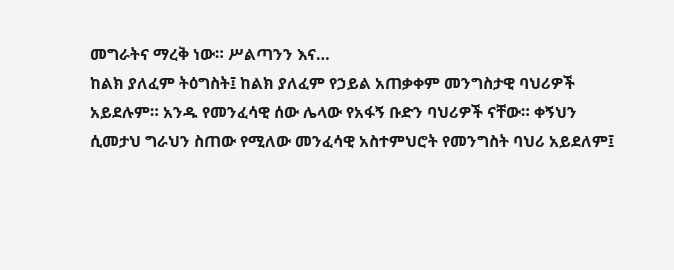መግራትና ማረቅ ነው። ሥልጣንን እና…
ከልክ ያለፈም ትዕግስት፤ ከልክ ያለፈም የኃይል አጠቃቀም መንግስታዊ ባህሪዎች አይደሉም። አንዱ የመንፈሳዊ ሰው ሌላው የአፋኝ ቡድን ባህሪዎች ናቸው። ቀኝህን ሲመታህ ግራህን ስጠው የሚለው መንፈሳዊ አስተምህሮት የመንግስት ባህሪ አይደለም፤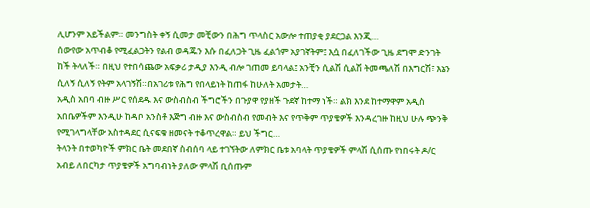ሊሆንም አይችልም። መንግስት ቀኝ ሲመታ መቺውን በሕግ ጥላስር አውሎ ተጠያቂ ያደርጋል እንጂ…
ሰውየው አጥብቆ የሚፈልጋትን የልብ ወዳጁን እሱ በፈለጋት ጊዜ ፈልጎም አያገኛትም፤ እሷ በፈለገችው ጊዜ ደግሞ ድንገት ከች ትላለች። በዚህ የተበሳጨው አፍቃሪ ታዲያ እንዲ ብሎ ገጠመ ይባላል፤ አንቺን ሲልሽ ሲልሽ ትመጫለሽ በእግርሽ፣ እኔን ሲለኝ ሲለኝ የትም አላገኝሽ።በአገሪቱ የሕግ የበላይነት ከጠፋ ከሁለት አመታት…
አዲስ አበባ ብዙ ሥር የሰደዱ እና ውስብስብ ችግሮችን በጉያዋ የያዘች ጉደኛ ከተማ ነች። ልክ እንደ ከተማዋም አዲስ አበቤዎችም እንዲሁ ከዳቦ አንስቶ እጅግ ብዙ እና ውስብስብ የመብት እና የጥቅም ጥያቄዎች እንዳረገዙ ከዚህ ሁሉ ጭንቅ የሚገላግላቸው አስተዳደር ሲናፍቁ ዘመናት ተቆጥረዋል። ይህ ችግር…
ትላንት በተወካዮች ምክር ቤት መደበኛ ስብሰባ ላይ ተገኘትው ለምክር ቤቱ አባላት ጥያቄዎች ምላሽ ሲሰጡ የነበሩት ዶ/ር አብይ ለበርካታ ጥያቄዎች አግባብነት ያለው ምላሽ ቢሰጡም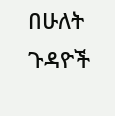በሁለት ጉዳዮች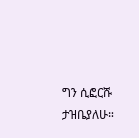ግን ሲፎርሹ ታዝቤያለሁ።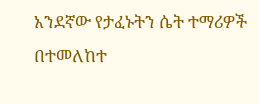አንደኛው የታፈኑትን ሴት ተማሪዎች በተመለከተ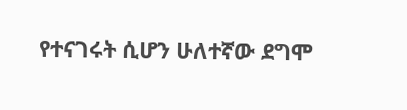የተናገሩት ሲሆን ሁለተኛው ደግሞ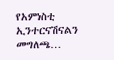የአምነስቲ ኢንተርናሽናልን መግለጫ…